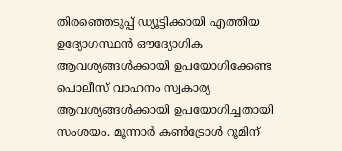തിരഞ്ഞെടുപ്പ് ഡ്യൂട്ടിക്കായി എത്തിയ ഉദ്യോഗസ്ഥൻ ഔദ്യോഗിക ആവശ്യങ്ങൾക്കായി ഉപയോഗിക്കേണ്ട പൊലീസ് വാഹനം സ്വകാര്യ ആവശ്യങ്ങൾക്കായി ഉപയോഗിച്ചതായി സംശയം. മൂന്നാർ കൺട്രോൾ റൂമിന്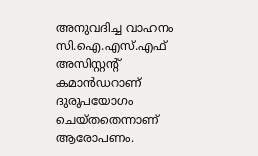അനുവദിച്ച വാഹനം സി.ഐ.എസ്.എഫ് അസിസ്റ്റന്റ് കമാൻഡറാണ് ദുരുപയോഗം ചെയ്തതെന്നാണ് ആരോപണം.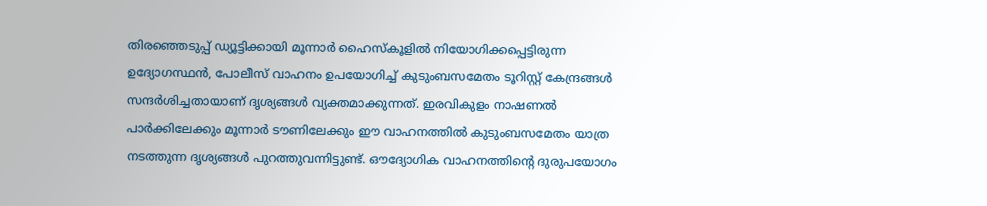തിരഞ്ഞെടുപ്പ് ഡ്യൂട്ടിക്കായി മൂന്നാർ ഹൈസ്കൂളിൽ നിയോഗിക്കപ്പെട്ടിരുന്ന ഉദ്യോഗസ്ഥൻ, പോലീസ് വാഹനം ഉപയോഗിച്ച് കുടുംബസമേതം ടൂറിസ്റ്റ് കേന്ദ്രങ്ങൾ സന്ദർശിച്ചതായാണ് ദൃശ്യങ്ങൾ വ്യക്തമാക്കുന്നത്. ഇരവികുളം നാഷണൽ പാർക്കിലേക്കും മൂന്നാർ ടൗണിലേക്കും ഈ വാഹനത്തിൽ കുടുംബസമേതം യാത്ര നടത്തുന്ന ദൃശ്യങ്ങൾ പുറത്തുവന്നിട്ടുണ്ട്. ഔദ്യോഗിക വാഹനത്തിന്റെ ദുരുപയോഗം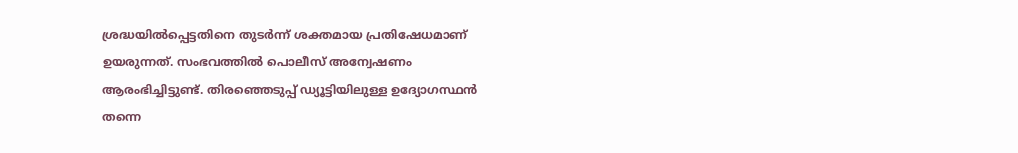ശ്രദ്ധയിൽപ്പെട്ടതിനെ തുടർന്ന് ശക്തമായ പ്രതിഷേധമാണ് ഉയരുന്നത്. സംഭവത്തിൽ പൊലീസ് അന്വേഷണം ആരംഭിച്ചിട്ടുണ്ട്. തിരഞ്ഞെടുപ്പ് ഡ്യൂട്ടിയിലുള്ള ഉദ്യോഗസ്ഥൻ തന്നെ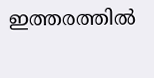ഇത്തരത്തിൽ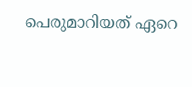പെരുമാറിയത് ഏറെ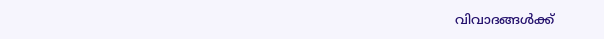വിവാദങ്ങൾക്ക്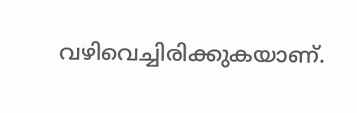വഴിവെച്ചിരിക്കുകയാണ്.